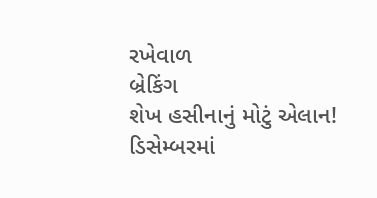રખેવાળ
બ્રેકિંગ
શેખ હસીનાનું મોટું એલાન! ડિસેમ્બરમાં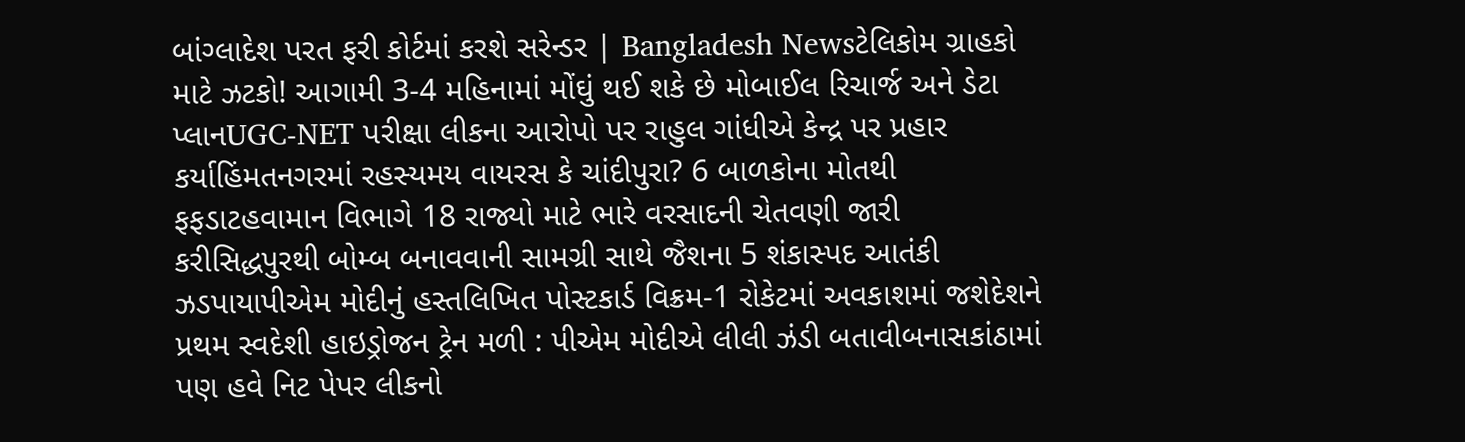બાંગ્લાદેશ પરત ફરી કોર્ટમાં કરશે સરેન્ડર | Bangladesh Newsટેલિકોમ ગ્રાહકો માટે ઝટકો! આગામી 3-4 મહિનામાં મોંઘું થઈ શકે છે મોબાઈલ રિચાર્જ અને ડેટા પ્લાનUGC-NET પરીક્ષા લીકના આરોપો પર રાહુલ ગાંધીએ કેન્દ્ર પર પ્રહાર કર્યાહિંમતનગરમાં રહસ્યમય વાયરસ કે ચાંદીપુરા? 6 બાળકોના મોતથી ફફડાટહવામાન વિભાગે 18 રાજ્યો માટે ભારે વરસાદની ચેતવણી જારી કરીસિદ્ધપુરથી બોમ્બ બનાવવાની સામગ્રી સાથે જૈશના 5 શંકાસ્પદ આતંકી ઝડપાયાપીએમ મોદીનું હસ્તલિખિત પોસ્ટકાર્ડ વિક્રમ-1 રોકેટમાં અવકાશમાં જશેદેશને પ્રથમ સ્વદેશી હાઇડ્રોજન ટ્રેન મળી : પીએમ મોદીએ લીલી ઝંડી બતાવીબનાસકાંઠામાં પણ હવે નિટ પેપર લીકનો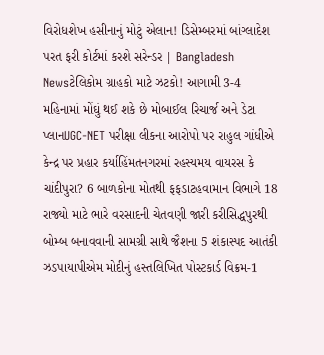વિરોધશેખ હસીનાનું મોટું એલાન! ડિસેમ્બરમાં બાંગ્લાદેશ પરત ફરી કોર્ટમાં કરશે સરેન્ડર | Bangladesh Newsટેલિકોમ ગ્રાહકો માટે ઝટકો! આગામી 3-4 મહિનામાં મોંઘું થઈ શકે છે મોબાઈલ રિચાર્જ અને ડેટા પ્લાનUGC-NET પરીક્ષા લીકના આરોપો પર રાહુલ ગાંધીએ કેન્દ્ર પર પ્રહાર કર્યાહિંમતનગરમાં રહસ્યમય વાયરસ કે ચાંદીપુરા? 6 બાળકોના મોતથી ફફડાટહવામાન વિભાગે 18 રાજ્યો માટે ભારે વરસાદની ચેતવણી જારી કરીસિદ્ધપુરથી બોમ્બ બનાવવાની સામગ્રી સાથે જૈશના 5 શંકાસ્પદ આતંકી ઝડપાયાપીએમ મોદીનું હસ્તલિખિત પોસ્ટકાર્ડ વિક્રમ-1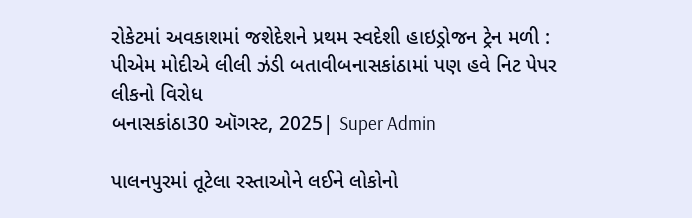રોકેટમાં અવકાશમાં જશેદેશને પ્રથમ સ્વદેશી હાઇડ્રોજન ટ્રેન મળી : પીએમ મોદીએ લીલી ઝંડી બતાવીબનાસકાંઠામાં પણ હવે નિટ પેપર લીકનો વિરોધ
બનાસકાંઠા30 ઑગસ્ટ, 2025| Super Admin

પાલનપુરમાં તૂટેલા રસ્તાઓને લઈને લોકોનો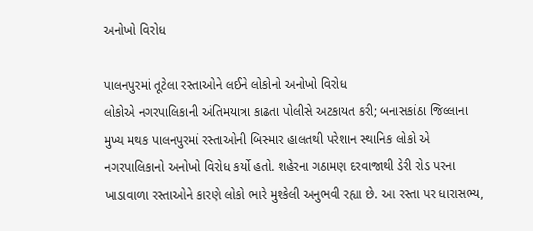અનોખો વિરોધ

પાલનપુરમાં તૂટેલા રસ્તાઓને લઈને લોકોનો અનોખો વિરોધ
લોકોએ નગરપાલિકાની અંતિમયાત્રા કાઢતા પોલીસે અટકાયત કરી; બનાસકાંઠા જિલ્લાના મુખ્ય મથક પાલનપુરમાં રસ્તાઓની બિસ્માર હાલતથી પરેશાન સ્થાનિક લોકો એ નગરપાલિકાનો અનોખો વિરોધ કર્યો હતો. શહેરના ગઠામણ દરવાજાથી ડેરી રોડ પરના ખાડાવાળા રસ્તાઓને કારણે લોકો ભારે મુશ્કેલી અનુભવી રહ્યા છે. આ રસ્તા પર ધારાસભ્ય,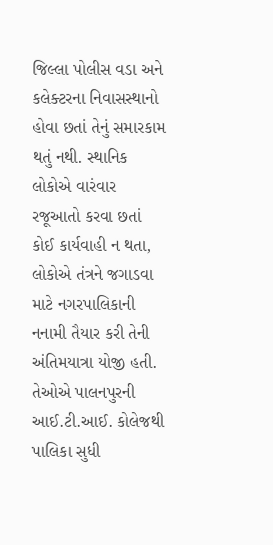જિલ્લા પોલીસ વડા અને કલેક્ટરના નિવાસસ્થાનો હોવા છતાં તેનું સમારકામ થતું નથી. સ્થાનિક લોકોએ વારંવાર રજૂઆતો કરવા છતાં કોઈ કાર્યવાહી ન થતા, લોકોએ તંત્રને જગાડવા માટે નગરપાલિકાની નનામી તૈયાર કરી તેની અંતિમયાત્રા યોજી હતી. તેઓએ પાલનપુરની આઈ.ટી.આઈ. કોલેજથી પાલિકા સુધી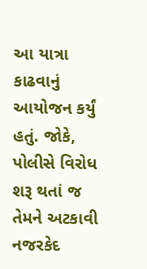આ યાત્રા કાઢવાનું આયોજન કર્યું હતું. જોકે, પોલીસે વિરોધ શરૂ થતાં જ તેમને અટકાવી નજરકેદ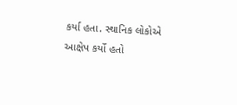કર્યા હતા. સ્થાનિક લોકોએ આક્ષેપ કર્યો હતો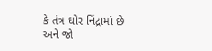કે તંત્ર ઘોર નિંદ્રામાં છે અને જો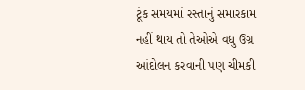ટૂંક સમયમાં રસ્તાનું સમારકામ નહીં થાય તો તેઓએ વધુ ઉગ્ર આંદોલન કરવાની પણ ચીમકી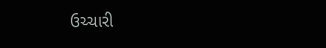ઉચ્ચારી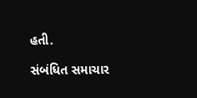હતી.

સંબંધિત સમાચાર